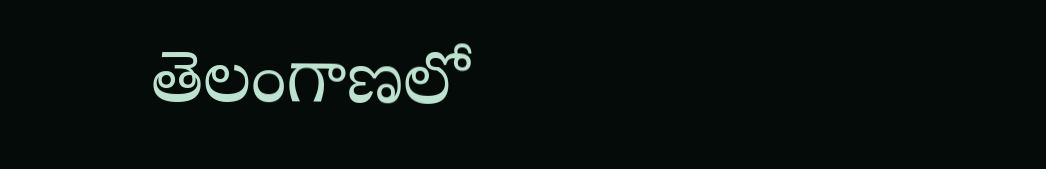తెలంగాణలో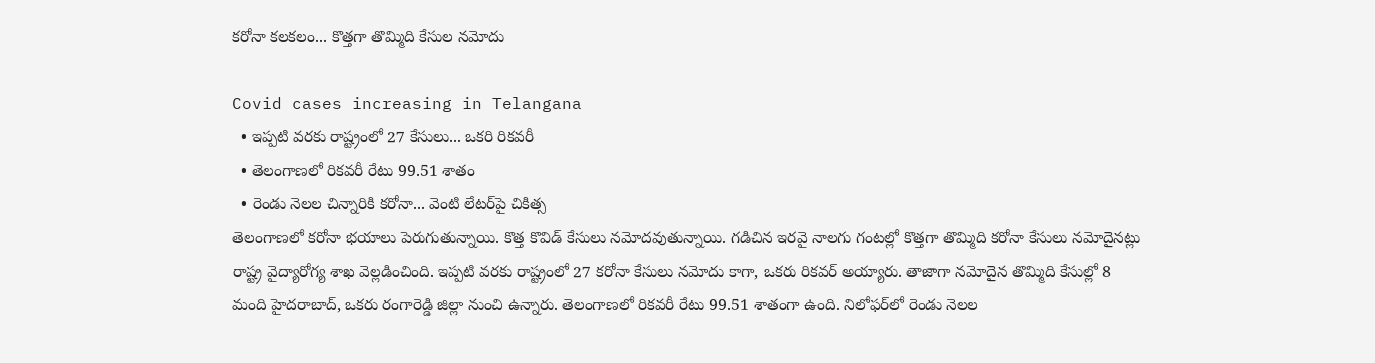కరోనా కలకలం... కొత్తగా తొమ్మిది కేసుల నమోదు

Covid cases increasing in Telangana
  • ఇప్పటి వరకు రాష్ట్రంలో 27 కేసులు... ఒకరి రికవరీ
  • తెలంగాణలో రికవరీ రేటు 99.51 శాతం
  • రెండు నెలల చిన్నారికి కరోనా... వెంటి లేటర్‌పై చికిత్స
తెలంగాణ‌లో క‌రోనా భయాలు పెరుగుతున్నాయి. కొత్త కొవిడ్ కేసులు న‌మోద‌వుతున్నాయి. గడిచిన ఇరవై నాలగు గంట‌ల్లో కొత్త‌గా తొమ్మిది క‌రోనా కేసులు న‌మోదైన‌ట్లు రాష్ట్ర వైద్యారోగ్య శాఖ వెల్ల‌డించింది. ఇప్ప‌టి వ‌ర‌కు రాష్ట్రంలో 27 క‌రోనా కేసులు న‌మోదు కాగా, ఒక‌రు రిక‌వ‌ర్ అయ్యారు. తాజాగా న‌మోదైన తొమ్మిది కేసుల్లో 8 మంది హైద‌రాబాద్, ఒక‌రు రంగారెడ్డి జిల్లా నుంచి ఉన్నారు. తెలంగాణ‌లో రిక‌వ‌రీ రేటు 99.51 శాతంగా ఉంది. నిలోఫ‌ర్‌లో రెండు నెల‌ల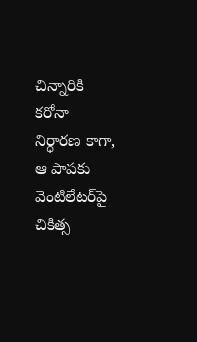చిన్నారికి క‌రోనా నిర్ధార‌ణ కాగా, ఆ పాప‌కు వెంటిలేట‌ర్‌పై చికిత్స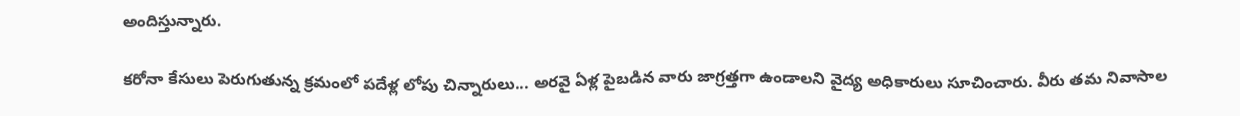అందిస్తున్నారు.

కరోనా కేసులు పెరుగుతున్న క్రమంలో పదేళ్ల లోపు చిన్నారులు... అరవై ఏళ్ల పైబడిన వారు జాగ్ర‌త్త‌గా ఉండాల‌ని వైద్య అధికారులు సూచించారు. వీరు తమ నివాసాల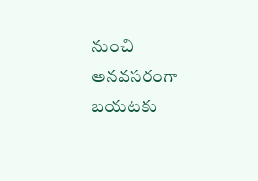నుంచి అనవసరంగా బ‌య‌ట‌కు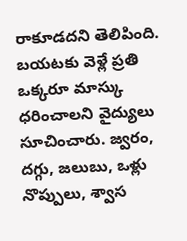రాకూడద‌ని తెలిపింది. బ‌య‌ట‌కు వెళ్లే ప్ర‌తి ఒక్క‌రూ మాస్కు ధ‌రించాల‌ని వైద్యులు సూచించారు. జ్వ‌రం, ద‌గ్గు, జ‌లుబు, ఒళ్లు నొప్పులు, శ్వాస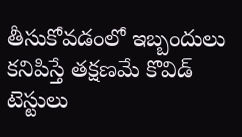తీసుకోవ‌డంలో ఇబ్బందులు కనిపిస్తే త‌క్ష‌ణ‌మే కొవిడ్ టెస్టులు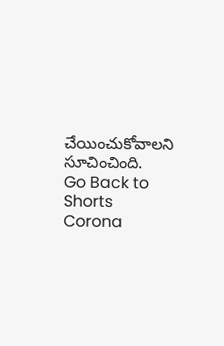చేయించుకోవాల‌ని సూచించింది.
Go Back to Shorts
Corona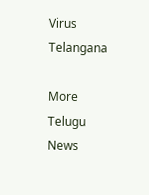Virus
Telangana

More Telugu News